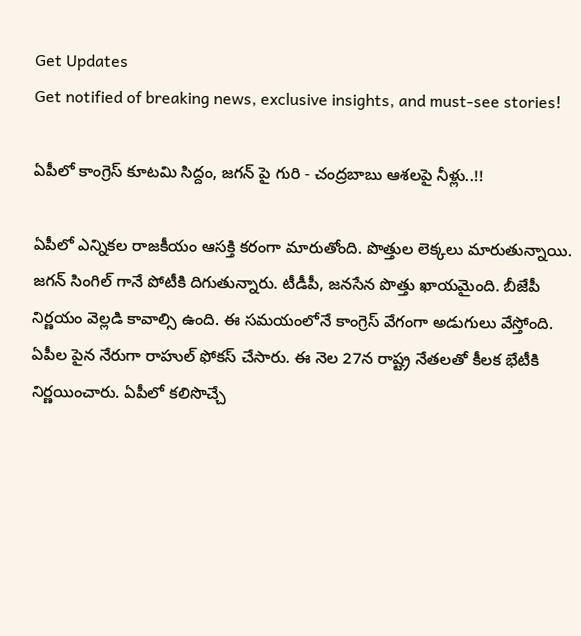Get Updates
Get notified of breaking news, exclusive insights, and must-see stories!

ఏపీలో కాంగ్రెస్ కూటమి సిద్దం, జగన్ పై గురి - చంద్రబాబు ఆశలపై నీళ్లు..!!

ఏపీలో ఎన్నికల రాజకీయం ఆసక్తి కరంగా మారుతోంది. పొత్తుల లెక్కలు మారుతున్నాయి. జగన్ సింగిల్ గానే పోటీకి దిగుతున్నారు. టీడీపీ, జనసేన పొత్తు ఖాయమైంది. బీజేపీ నిర్ణయం వెల్లడి కావాల్సి ఉంది. ఈ సమయంలోనే కాంగ్రెస్ వేగంగా అడుగులు వేస్తోంది. ఏపీల పైన నేరుగా రాహుల్ ఫోకస్ చేసారు. ఈ నెల 27న రాష్ట్ర నేతలతో కీలక భేటీకి నిర్ణయించారు. ఏపీలో కలిసొచ్చే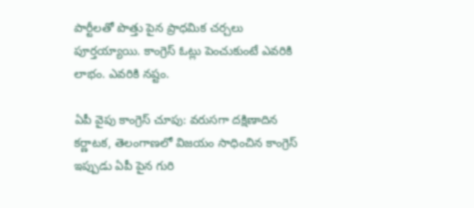పార్టీలతో పొత్తు పైన ప్రాధమిక చర్చలు పూర్తయ్యాయి. కాంగ్రెస్ ఓట్లు పెంచుకుంటే ఎవరికి లాభం. ఎవరికి నష్టం.

ఏపీ వైపు కాంగ్రెస్ చూపు: వరుసగా దక్షిణాదిన కర్ణాటక, తెలంగాణలో విజయం సాధించిన కాంగ్రెస్ ఇప్పుడు ఏపీ పైన గురి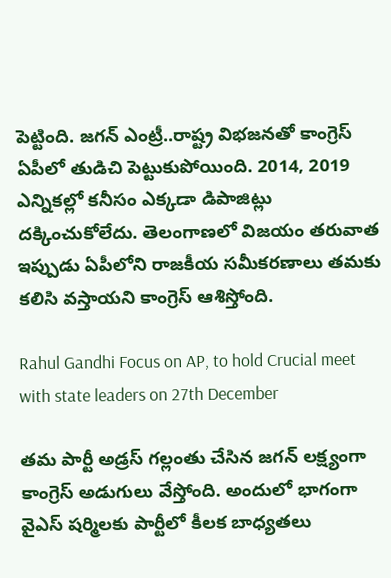పెట్టింది. జగన్ ఎంట్రీ..రాష్ట్ర విభజనతో కాంగ్రెస్ ఏపీలో తుడిచి పెట్టుకుపోయింది. 2014, 2019 ఎన్నికల్లో కనీసం ఎక్కడా డిపాజిట్లు దక్కించుకోలేదు. తెలంగాణలో విజయం తరువాత ఇప్పుడు ఏపీలోని రాజకీయ సమీకరణాలు తమకు కలిసి వస్తాయని కాంగ్రెస్ ఆశిస్తోంది.

Rahul Gandhi Focus on AP, to hold Crucial meet with state leaders on 27th December

తమ పార్టీ అడ్రస్ గల్లంతు చేసిన జగన్ లక్ష్యంగా కాంగ్రెస్ అడుగులు వేస్తోంది. అందులో భాగంగా వైఎస్ షర్మిలకు పార్టీలో కీలక బాధ్యతలు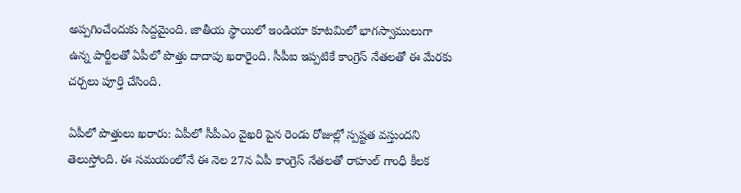అప్పగించేందుకు సిద్దమైంది. జాతీయ స్థాయిలో ఇండియా కూటమిలో భాగస్వాములుగా ఉన్న పార్టీలతో ఏపీలో పొత్తు దాదాపు ఖరారైంది. సీపీఐ ఇప్పటికే కాంగ్రెస్ నేతలతో ఈ మేరకు చర్చలు పూర్తి చేసింది.

ఏపీలో పొత్తులు ఖరారు: ఏపీలో సీపీఎం వైఖరి పైన రెండు రోజుల్లో స్పష్టత వస్తుందని తెలుస్తోంది. ఈ సమయంలోనే ఈ నెల 27న ఏపీ కాంగ్రెస్ నేతలతో రాహుల్ గాంధీ కీలక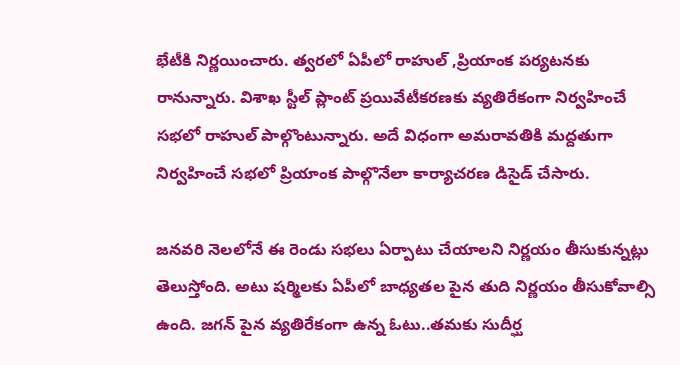భేటీకి నిర్ణయించారు. త్వరలో ఏపీలో రాహుల్ ,ప్రియాంక పర్యటనకు రానున్నారు. విశాఖ స్టీల్ ప్లాంట్ ప్రయివేటీకరణకు వ్యతిరేకంగా నిర్వహించే సభలో రాహుల్ పాల్గొంటున్నారు. అదే విధంగా అమరావతికి మద్దతుగా నిర్వహించే సభలో ప్రియాంక పాల్గొనేలా కార్యాచరణ డిసైడ్ చేసారు.

జనవరి నెలలోనే ఈ రెండు సభలు ఏర్పాటు చేయాలని నిర్ణయం తీసుకున్నట్లు తెలుస్తోంది. అటు షర్మిలకు ఏపీలో బాధ్యతల పైన తుది నిర్ణయం తీసుకోవాల్సి ఉంది. జగన్ పైన వ్యతిరేకంగా ఉన్న ఓటు..తమకు సుదీర్ఘ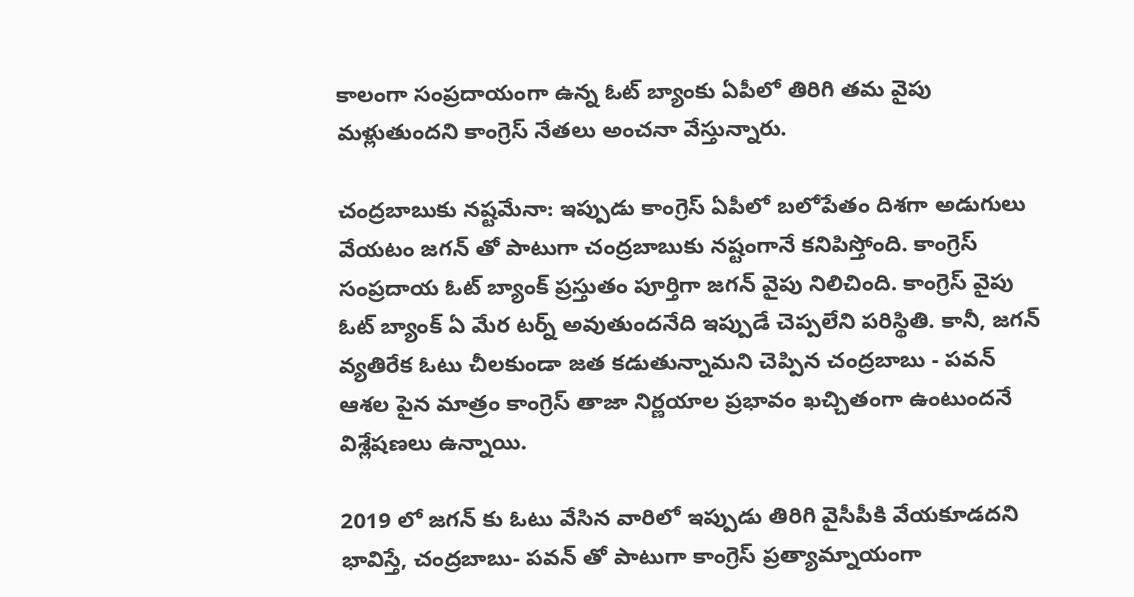కాలంగా సంప్రదాయంగా ఉన్న ఓట్ బ్యాంకు ఏపీలో తిరిగి తమ వైపు మళ్లుతుందని కాంగ్రెస్ నేతలు అంచనా వేస్తున్నారు.

చంద్రబాబుకు నష్టమేనా: ఇప్పుడు కాంగ్రెస్ ఏపీలో బలోపేతం దిశగా అడుగులు వేయటం జగన్ తో పాటుగా చంద్రబాబుకు నష్టంగానే కనిపిస్తోంది. కాంగ్రెస్ సంప్రదాయ ఓట్ బ్యాంక్ ప్రస్తుతం పూర్తిగా జగన్ వైపు నిలిచింది. కాంగ్రెస్ వైపు ఓట్ బ్యాంక్ ఏ మేర టర్న్ అవుతుందనేది ఇప్పుడే చెప్పలేని పరిస్థితి. కానీ, జగన్ వ్యతిరేక ఓటు చీలకుండా జత కడుతున్నామని చెప్పిన చంద్రబాబు - పవన్ ఆశల పైన మాత్రం కాంగ్రెస్ తాజా నిర్ణయాల ప్రభావం ఖచ్చితంగా ఉంటుందనే విశ్లేషణలు ఉన్నాయి.

2019 లో జగన్ కు ఓటు వేసిన వారిలో ఇప్పుడు తిరిగి వైసీపీకి వేయకూడదని భావిస్తే, చంద్రబాబు- పవన్ తో పాటుగా కాంగ్రెస్ ప్రత్యామ్నాయంగా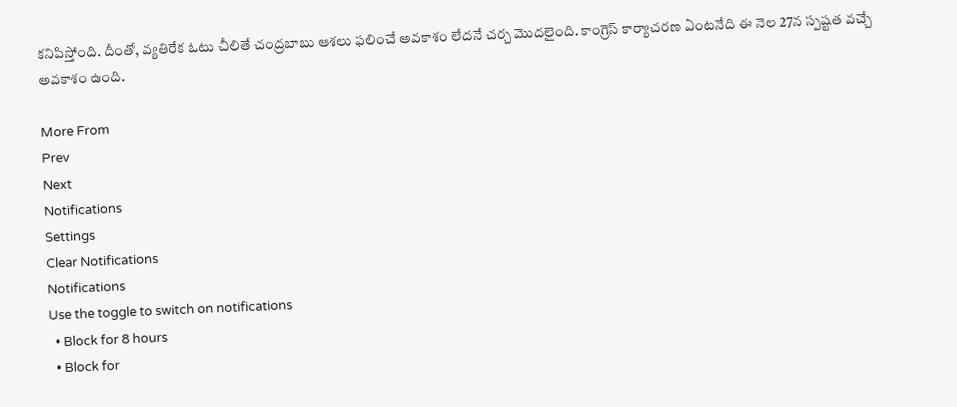కనిపిస్తోంది. దీంతో, వ్యతిరేక ఓటు చీలితే చంద్రబాబు ఆశలు ఫలించే అవకాశం లేదనే చర్చ మొదలైంది. కాంగ్రెస్ కార్యాచరణ ఏంటనేది ఈ నెల 27న స్పష్టత వచ్చే అవకాశం ఉంది.

More From
Prev
Next
Notifications
Settings
Clear Notifications
Notifications
Use the toggle to switch on notifications
  • Block for 8 hours
  • Block for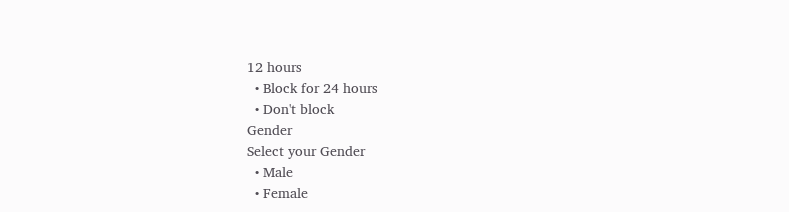12 hours
  • Block for 24 hours
  • Don't block
Gender
Select your Gender
  • Male
  • Female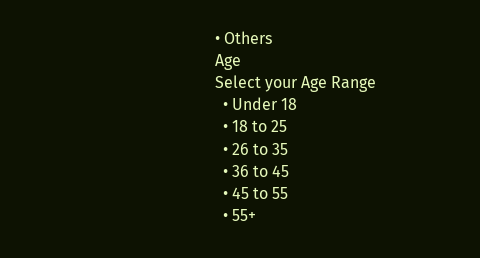• Others
Age
Select your Age Range
  • Under 18
  • 18 to 25
  • 26 to 35
  • 36 to 45
  • 45 to 55
  • 55+